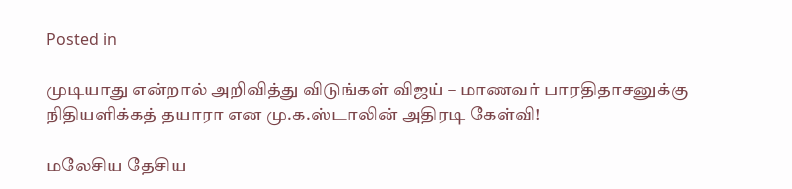Posted in

முடியாது என்றால் அறிவித்து விடுங்கள் விஜய் – மாணவர் பாரதிதாசனுக்கு நிதியளிக்கத் தயாரா என மு.க.ஸ்டாலின் அதிரடி கேள்வி!

மலேசிய தேசிய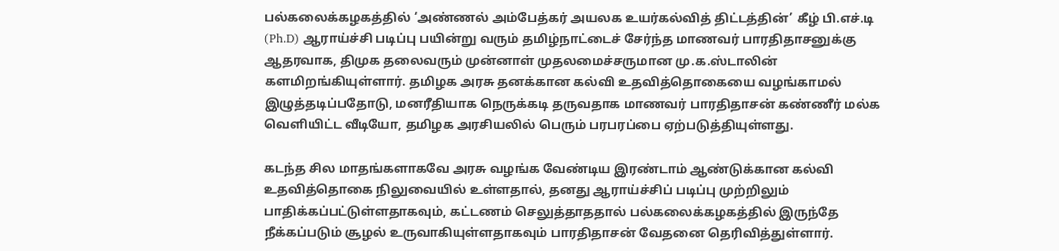பல்கலைக்கழகத்தில் ‘அண்ணல் அம்பேத்கர் அயலக உயர்கல்வித் திட்டத்தின்’ கீழ் பி.எச்.டி (Ph.D) ஆராய்ச்சி படிப்பு பயின்று வரும் தமிழ்நாட்டைச் சேர்ந்த மாணவர் பாரதிதாசனுக்கு ஆதரவாக, திமுக தலைவரும் முன்னாள் முதலமைச்சருமான மு.க.ஸ்டாலின் களமிறங்கியுள்ளார். தமிழக அரசு தனக்கான கல்வி உதவித்தொகையை வழங்காமல் இழுத்தடிப்பதோடு, மனரீதியாக நெருக்கடி தருவதாக மாணவர் பாரதிதாசன் கண்ணீர் மல்க வெளியிட்ட வீடியோ, தமிழக அரசியலில் பெரும் பரபரப்பை ஏற்படுத்தியுள்ளது.

கடந்த சில மாதங்களாகவே அரசு வழங்க வேண்டிய இரண்டாம் ஆண்டுக்கான கல்வி உதவித்தொகை நிலுவையில் உள்ளதால், தனது ஆராய்ச்சிப் படிப்பு முற்றிலும் பாதிக்கப்பட்டுள்ளதாகவும், கட்டணம் செலுத்தாததால் பல்கலைக்கழகத்தில் இருந்தே நீக்கப்படும் சூழல் உருவாகியுள்ளதாகவும் பாரதிதாசன் வேதனை தெரிவித்துள்ளார்.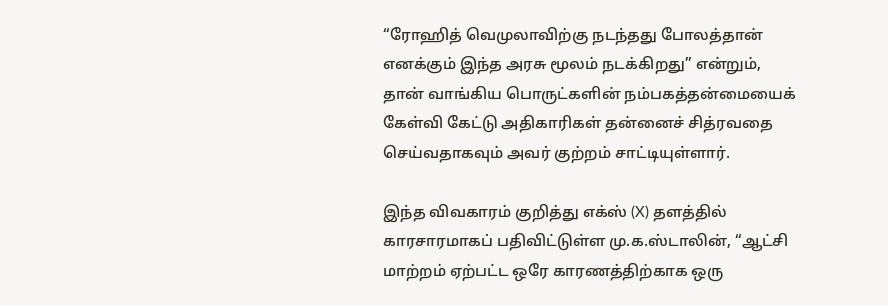“ரோஹித் வெமுலாவிற்கு நடந்தது போலத்தான் எனக்கும் இந்த அரசு மூலம் நடக்கிறது” என்றும், தான் வாங்கிய பொருட்களின் நம்பகத்தன்மையைக் கேள்வி கேட்டு அதிகாரிகள் தன்னைச் சித்ரவதை செய்வதாகவும் அவர் குற்றம் சாட்டியுள்ளார்.

இந்த விவகாரம் குறித்து எக்ஸ் (X) தளத்தில் காரசாரமாகப் பதிவிட்டுள்ள மு.க.ஸ்டாலின், “ஆட்சி மாற்றம் ஏற்பட்ட ஒரே காரணத்திற்காக ஒரு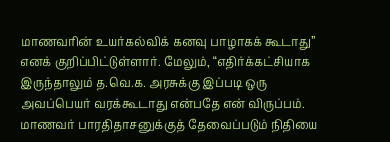மாணவரின் உயர்கல்விக் கனவு பாழாகக் கூடாது” எனக் குறிப்பிட்டுள்ளார். மேலும், “எதிர்க்கட்சியாக இருந்தாலும் த.வெ.க. அரசுக்கு இப்படி ஒரு அவப்பெயர் வரக்கூடாது என்பதே என் விருப்பம். மாணவர் பாரதிதாசனுக்குத் தேவைப்படும் நிதியை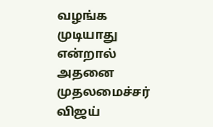வழங்க முடியாது என்றால் அதனை முதலமைச்சர் விஜய்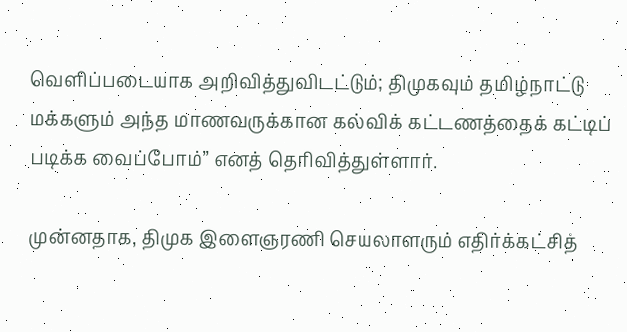வெளிப்படையாக அறிவித்துவிடட்டும்; திமுகவும் தமிழ்நாட்டு மக்களும் அந்த மாணவருக்கான கல்விக் கட்டணத்தைக் கட்டிப் படிக்க வைப்போம்” எனத் தெரிவித்துள்ளார்.

முன்னதாக, திமுக இளைஞரணி செயலாளரும் எதிர்க்கட்சித்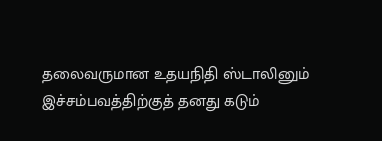தலைவருமான உதயநிதி ஸ்டாலினும் இச்சம்பவத்திற்குத் தனது கடும்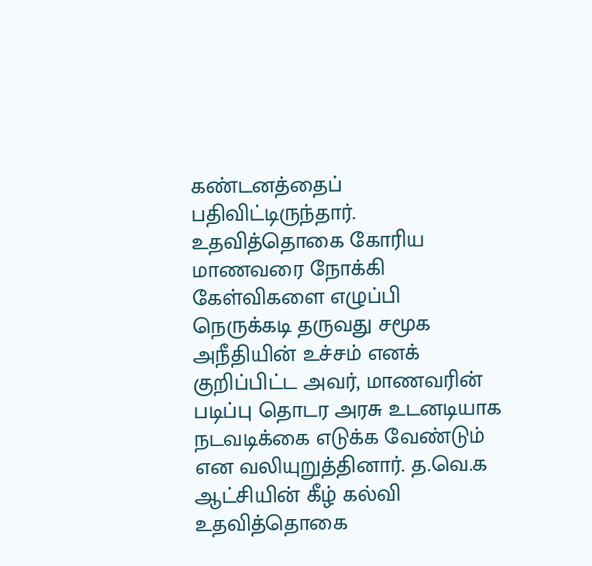கண்டனத்தைப் பதிவிட்டிருந்தார். உதவித்தொகை கோரிய மாணவரை நோக்கி கேள்விகளை எழுப்பி நெருக்கடி தருவது சமூக அநீதியின் உச்சம் எனக் குறிப்பிட்ட அவர், மாணவரின் படிப்பு தொடர அரசு உடனடியாக நடவடிக்கை எடுக்க வேண்டும் என வலியுறுத்தினார். த.வெ.க ஆட்சியின் கீழ் கல்வி உதவித்தொகை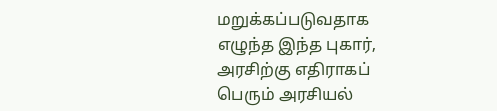மறுக்கப்படுவதாக எழுந்த இந்த புகார், அரசிற்கு எதிராகப் பெரும் அரசியல்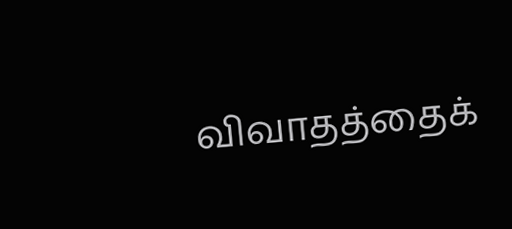விவாதத்தைக்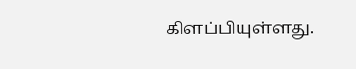கிளப்பியுள்ளது.